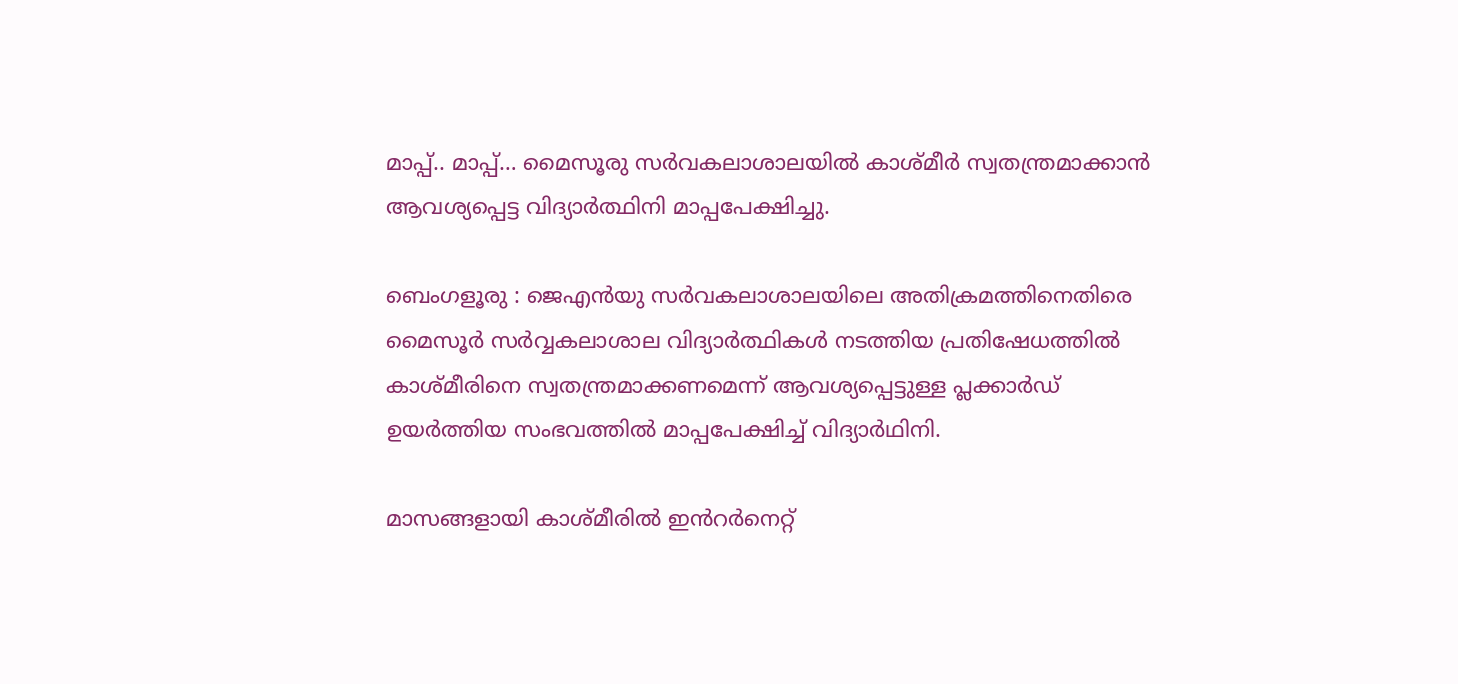മാപ്പ്.. മാപ്പ്… മൈസൂരു സർവകലാശാലയിൽ കാശ്മീർ സ്വതന്ത്രമാക്കാൻ ആവശ്യപ്പെട്ട വിദ്യാർത്ഥിനി മാപ്പപേക്ഷിച്ചു.

ബെംഗളൂരു : ജെഎൻയു സർവകലാശാലയിലെ അതിക്രമത്തിനെതിരെ മൈസൂർ സർവ്വകലാശാല വിദ്യാർത്ഥികൾ നടത്തിയ പ്രതിഷേധത്തിൽ കാശ്മീരിനെ സ്വതന്ത്രമാക്കണമെന്ന് ആവശ്യപ്പെട്ടുള്ള പ്ലക്കാർഡ് ഉയർത്തിയ സംഭവത്തിൽ മാപ്പപേക്ഷിച്ച് വിദ്യാർഥിനി.

മാസങ്ങളായി കാശ്മീരിൽ ഇൻറർനെറ്റ്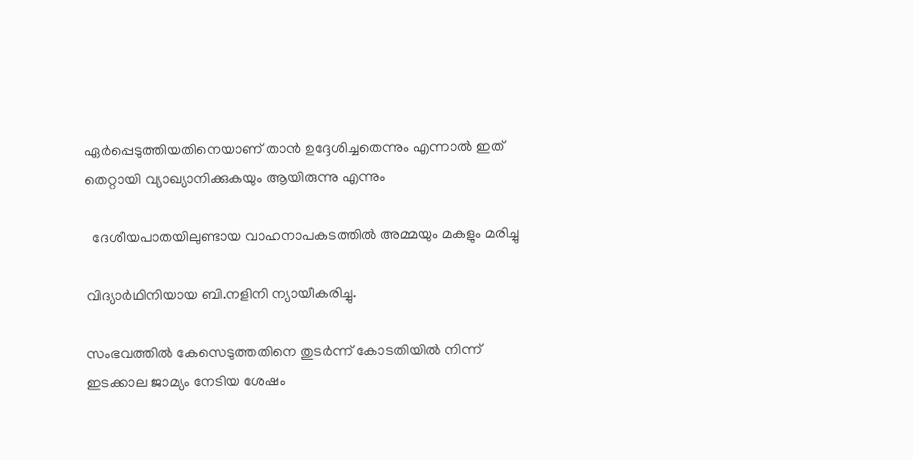ഏർപ്പെടുത്തിയതിനെയാണ് താൻ ഉദ്ദേശിച്ചതെന്നും എന്നാൽ ഇത് തെറ്റായി വ്യാഖ്യാനിക്കുകയും ആയിരുന്നു എന്നും

  ദേശീയപാതയിലുണ്ടായ വാഹനാപകടത്തിൽ അമ്മയും മകളും മരിച്ചു

വിദ്യാർഥിനിയായ ബി.നളിനി ന്യായീകരിച്ചു.

സംഭവത്തിൽ കേസെടുത്തതിനെ തുടർന്ന് കോടതിയിൽ നിന്ന് ഇടക്കാല ജാമ്യം നേടിയ ശേഷം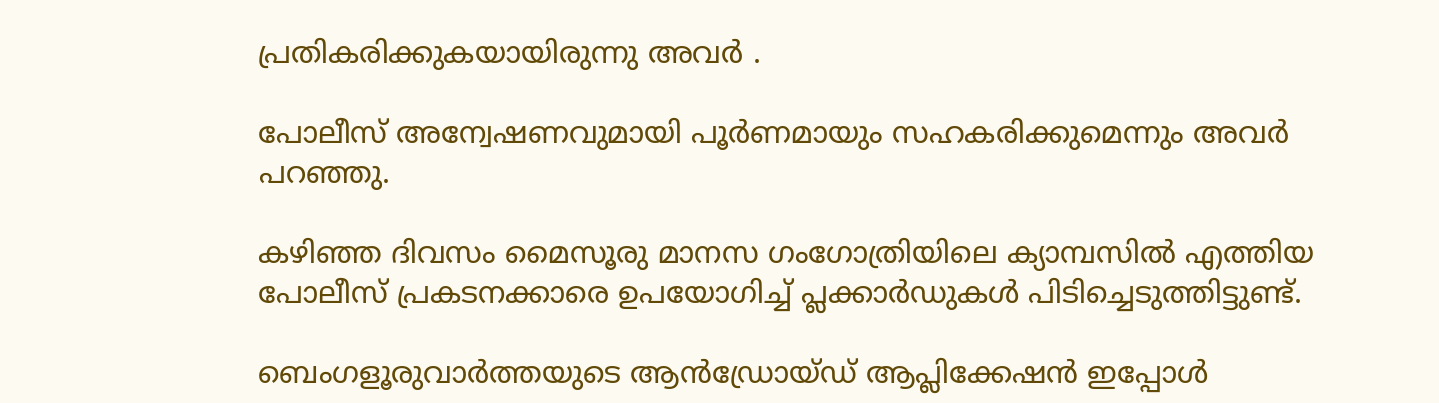പ്രതികരിക്കുകയായിരുന്നു അവർ .

പോലീസ് അന്വേഷണവുമായി പൂർണമായും സഹകരിക്കുമെന്നും അവർ പറഞ്ഞു.

കഴിഞ്ഞ ദിവസം മൈസൂരു മാനസ ഗംഗോത്രിയിലെ ക്യാമ്പസിൽ എത്തിയ പോലീസ് പ്രകടനക്കാരെ ഉപയോഗിച്ച് പ്ലക്കാർഡുകൾ പിടിച്ചെടുത്തിട്ടുണ്ട്.

ബെംഗളൂരുവാർത്തയുടെ ആൻഡ്രോയ്ഡ് ആപ്ലിക്കേഷൻ ഇപ്പോൾ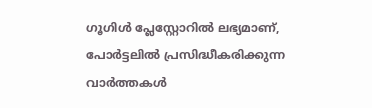ഗൂഗിൾ പ്ലേസ്റ്റോറിൽ ലഭ്യമാണ്, പോർട്ടലിൽ പ്രസിദ്ധീകരിക്കുന്ന വാർത്തകൾ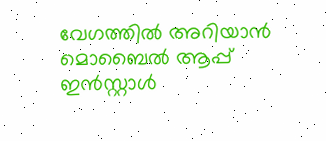വേഗത്തിൽ അറിയാൻ മൊബൈൽ ആപ്പ് ഇൻസ്റ്റാൾ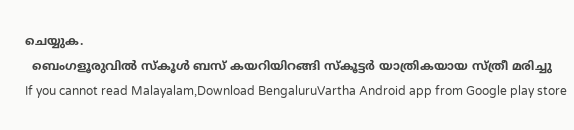ചെയ്യുക.
  ബെംഗളൂരുവിൽ സ്കൂൾ ബസ് കയറിയിറങ്ങി സ്കൂട്ടർ യാത്രികയായ സ്ത്രീ മരിച്ചു
If you cannot read Malayalam,Download BengaluruVartha Android app from Google play store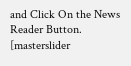and Click On the News Reader Button. [masterslider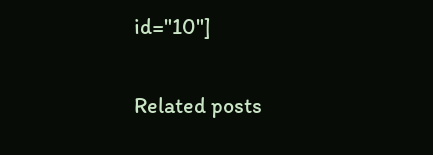id="10"]

Related posts